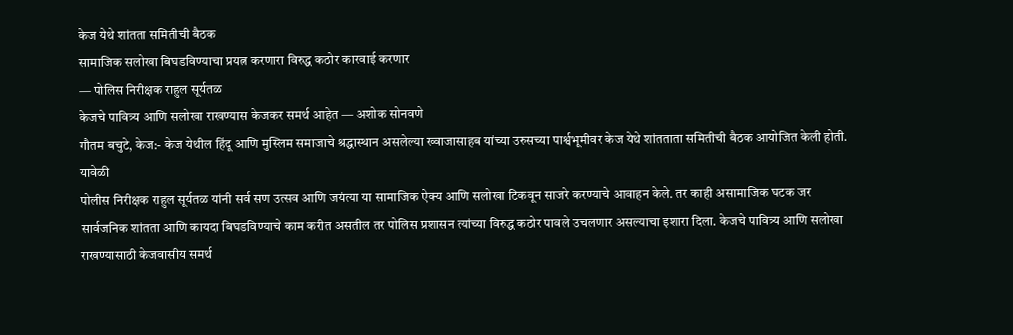केज येथे शांतता समितीची बैठक
सामाजिक सलोखा बिघडविण्याचा प्रयत्न करणारा विरुद्ध कठोर कारवाई करणार
— पोलिस निरीक्षक राहुल सूर्यतळ
केजचे पावित्र्य आणि सलोखा राखण्यास केजकर समर्थ आहेत — अशोक सोनवणे
गौतम बचुटे, केज:- केज येथील हिंदू आणि मुस्लिम समाजाचे श्रद्धास्थान असलेल्या ख्वाजासाहब यांच्या उरुसच्या पार्श्वभूमीवर केज येथे शांतताता समितीची बैठक आयोजित केली होती. यावेळी
पोलीस निरीक्षक राहुल सूर्यतळ यांनी सर्व सण उत्सव आणि जयंत्या या सामाजिक ऐक्य आणि सलोखा टिकवून साजरे करण्याचे आवाहन केले. तर काही असामाजिक घटक जर सार्वजनिक शांतता आणि कायदा बिघडविण्याचे काम करीत असतील तर पोलिस प्रशासन त्यांच्या विरुद्ध कठोर पावले उचलणार असल्याचा इशारा दिला. केजचे पावित्र्य आणि सलोखा राखण्यासाठी केजवासीय समर्थ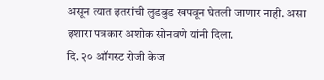असून त्यात इतरांची लुडबुड खपवून घेतली जाणार नाही. असा इशारा पत्रकार अशोक सोनवणे यांनी दिला.
दि. २० ऑगस्ट रोजी केज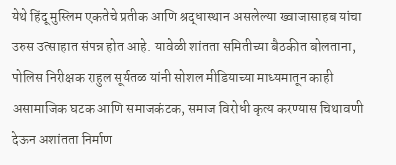येथे हिंदू मुस्लिम एकतेचे प्रतीक आणि श्रद्धास्थान असलेल्या ख्वाजासाहब यांचा उरुस उत्साहात संपन्न होत आहे. यावेळी शांतता समितीच्या बैठकीत बोलताना, पोलिस निरीक्षक राहुल सूर्यतळ यांनी सोशल मीडियाच्या माध्यमातून काही असामाजिक घटक आणि समाजकंटक, समाज विरोधी कृत्य करण्यास चिथावणी देऊन अशांतता निर्माण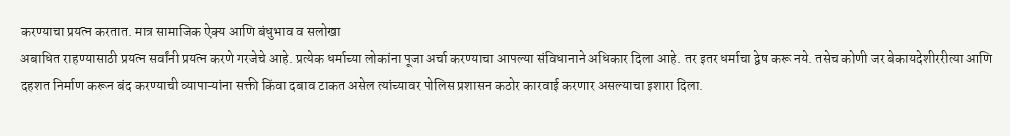करण्याचा प्रयत्न करतात. मात्र सामाजिक ऐक्य आणि बंधुभाव व सलोखा
अबाधित राहण्यासाठी प्रयत्न सर्वांनी प्रयत्न करणे गरजेचे आहे. प्रत्येक धर्माच्या लोकांना पूजा अर्चा करण्याचा आपल्या संविधानाने अधिकार दिला आहे. तर इतर धर्माचा द्वेष करू नये. तसेच कोणी जर बेकायदेशीररीत्या आणि दहशत निर्माण करून बंद करण्याची व्यापाऱ्यांना सक्ती किंवा दबाव टाकत असेल त्यांच्यावर पोलिस प्रशासन कठोर कारवाई करणार असल्याचा इशारा दिला.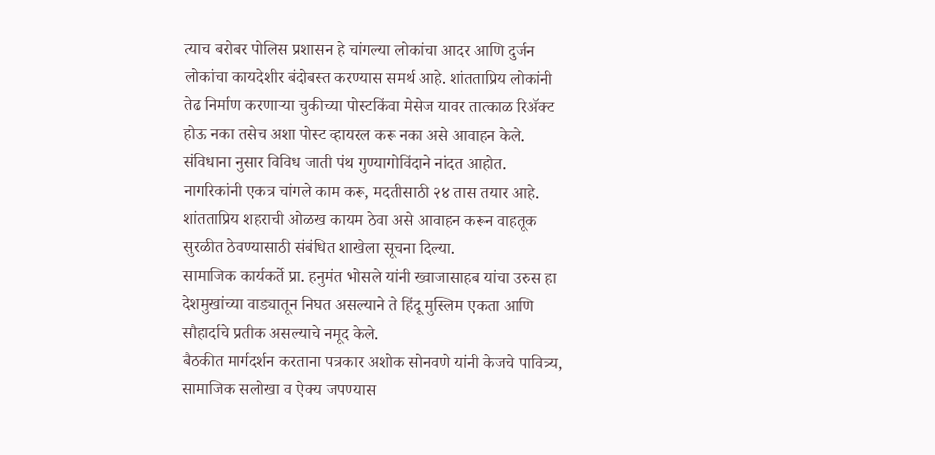त्याच बरोबर पोलिस प्रशासन हे चांगल्या लोकांचा आदर आणि दुर्जन लोकांचा कायदेशीर बंदोबस्त करण्यास समर्थ आहे. शांतताप्रिय लोकांनी तेढ निर्माण करणाऱ्या चुकीच्या पोस्टकिंवा मेसेज यावर तात्काळ रिॲक्ट होऊ नका तसेच अशा पोस्ट व्हायरल करू नका असे आवाहन केले. संविधाना नुसार विविध जाती पंथ गुण्यागोविंदाने नांदत आहोत.
नागरिकांनी एकत्र चांगले काम करू, मदतीसाठी २४ तास तयार आहे.
शांतताप्रिय शहराची ओळख कायम ठेवा असे आवाहन करून वाहतूक सुरळीत ठेवण्यासाठी संबंधित शाखेला सूचना दिल्या.
सामाजिक कार्यकर्ते प्रा. हनुमंत भोसले यांनी ख्वाजासाहब यांचा उरुस हा देशमुखांच्या वाड्यातून निघत असल्याने ते हिंदू मुस्लिम एकता आणि सौहार्दाचे प्रतीक असल्याचे नमूद केले.
बैठकीत मार्गदर्शन करताना पत्रकार अशोक सोनवणे यांनी केजचे पावित्र्य, सामाजिक सलोखा व ऐक्य जपण्यास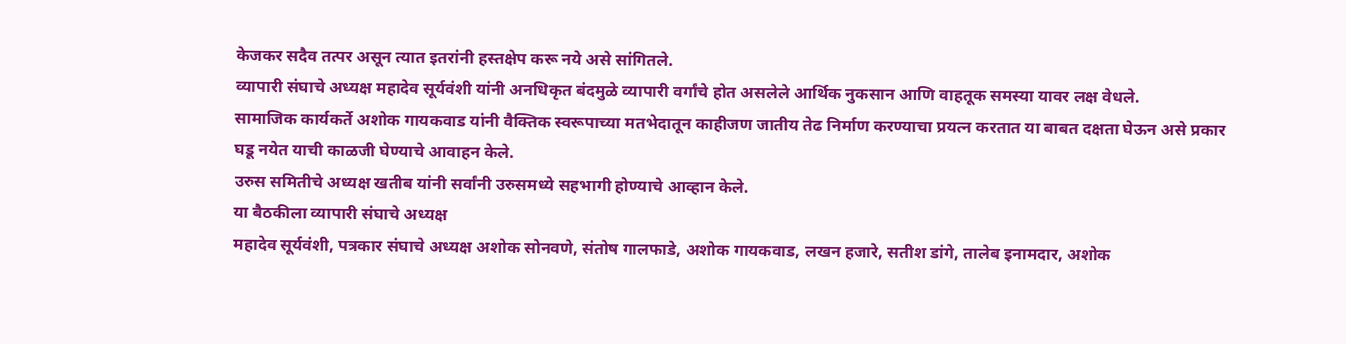केजकर सदैव तत्पर असून त्यात इतरांनी हस्तक्षेप करू नये असे सांगितले.
व्यापारी संघाचे अध्यक्ष महादेव सूर्यवंशी यांनी अनधिकृत बंदमुळे व्यापारी वर्गांचे होत असलेले आर्थिक नुकसान आणि वाहतूक समस्या यावर लक्ष वेधले.
सामाजिक कार्यकर्ते अशोक गायकवाड यांनी वैक्तिक स्वरूपाच्या मतभेदातून काहीजण जातीय तेढ निर्माण करण्याचा प्रयत्न करतात या बाबत दक्षता घेऊन असे प्रकार घडू नयेत याची काळजी घेण्याचे आवाहन केले.
उरुस समितीचे अध्यक्ष खतीब यांनी सर्वांनी उरुसमध्ये सहभागी होण्याचे आव्हान केले.
या बैठकीला व्यापारी संघाचे अध्यक्ष
महादेव सूर्यवंशी, पत्रकार संघाचे अध्यक्ष अशोक सोनवणे, संतोष गालफाडे, अशोक गायकवाड, लखन हजारे, सतीश डांगे, तालेब इनामदार, अशोक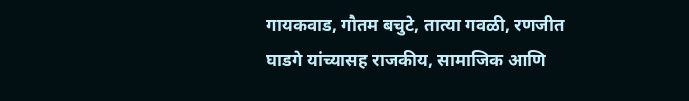गायकवाड, गौतम बचुटे, तात्या गवळी, रणजीत घाडगे यांच्यासह राजकीय, सामाजिक आणि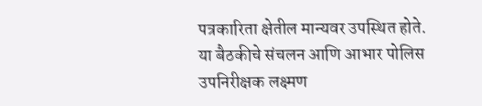पत्रकारिता क्षेतील मान्यवर उपस्थित होते.
या बैठकीचे संचलन आणि आभार पोलिस उपनिरीक्षक लक्ष्मण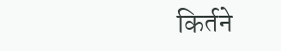किर्तने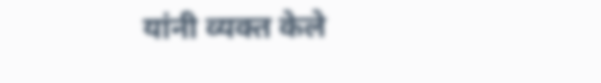यांनी व्यक्त केले